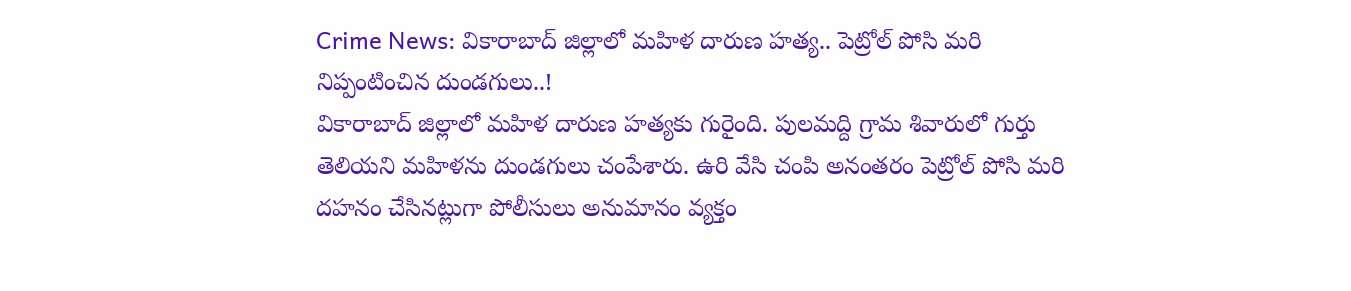Crime News: వికారాబాద్ జిల్లాలో మహిళ దారుణ హత్య.. పెట్రోల్ పోసి మరి నిప్పంటించిన దుండగులు..!
వికారాబాద్ జిల్లాలో మహిళ దారుణ హత్యకు గురైంది. పులమద్ది గ్రామ శివారులో గుర్తు తెలియని మహిళను దుండగులు చంపేశారు. ఉరి వేసి చంపి అనంతరం పెట్రోల్ పోసి మరి దహనం చేసినట్లుగా పోలీసులు అనుమానం వ్యక్తం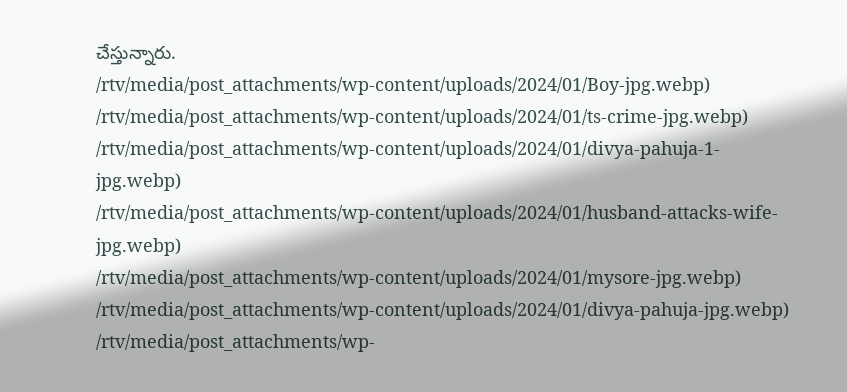చేస్తున్నారు.
/rtv/media/post_attachments/wp-content/uploads/2024/01/Boy-jpg.webp)
/rtv/media/post_attachments/wp-content/uploads/2024/01/ts-crime-jpg.webp)
/rtv/media/post_attachments/wp-content/uploads/2024/01/divya-pahuja-1-jpg.webp)
/rtv/media/post_attachments/wp-content/uploads/2024/01/husband-attacks-wife-jpg.webp)
/rtv/media/post_attachments/wp-content/uploads/2024/01/mysore-jpg.webp)
/rtv/media/post_attachments/wp-content/uploads/2024/01/divya-pahuja-jpg.webp)
/rtv/media/post_attachments/wp-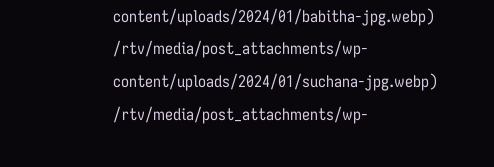content/uploads/2024/01/babitha-jpg.webp)
/rtv/media/post_attachments/wp-content/uploads/2024/01/suchana-jpg.webp)
/rtv/media/post_attachments/wp-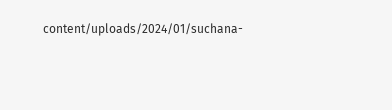content/uploads/2024/01/suchana-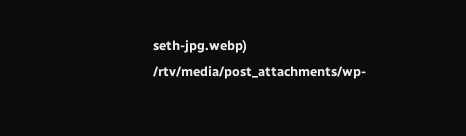seth-jpg.webp)
/rtv/media/post_attachments/wp-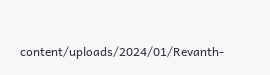content/uploads/2024/01/Revanth-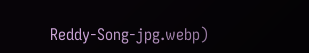Reddy-Song-jpg.webp)